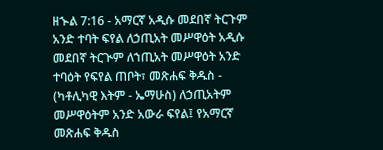ዘኍል 7:16 - አማርኛ አዲሱ መደበኛ ትርጉም አንድ ተባት ፍየል ለኃጢአት መሥዋዕት አዲሱ መደበኛ ትርጒም ለኀጢአት መሥዋዕት አንድ ተባዕት የፍየል ጠቦት፣ መጽሐፍ ቅዱስ - (ካቶሊካዊ እትም - ኤማሁስ) ለኃጢአትም መሥዋዕትም አንድ አውራ ፍየል፤ የአማርኛ መጽሐፍ ቅዱስ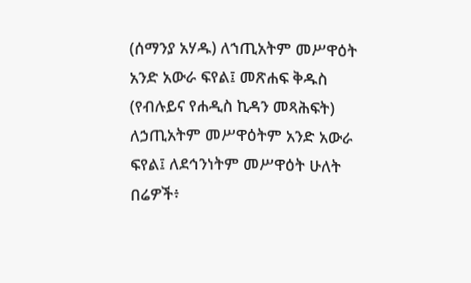(ሰማንያ አሃዱ) ለኀጢአትም መሥዋዕት አንድ አውራ ፍየል፤ መጽሐፍ ቅዱስ (የብሉይና የሐዲስ ኪዳን መጻሕፍት) ለኃጢአትም መሥዋዕትም አንድ አውራ ፍየል፤ ለደኅንነትም መሥዋዕት ሁለት በሬዎች፥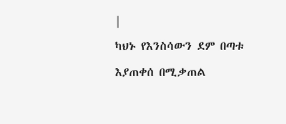|
ካህኑ የእንስሳውን ደም በጣቱ እያጠቀሰ በሚቃጠል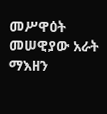መሥዋዕት መሠዊያው አራት ማእዘን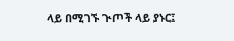ላይ በሚገኙ ጒጦች ላይ ያኑር፤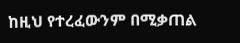ከዚህ የተረፈውንም በሚቃጠል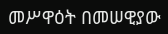መሥዋዕት በመሠዊያው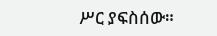ሥር ያፍስሰው።